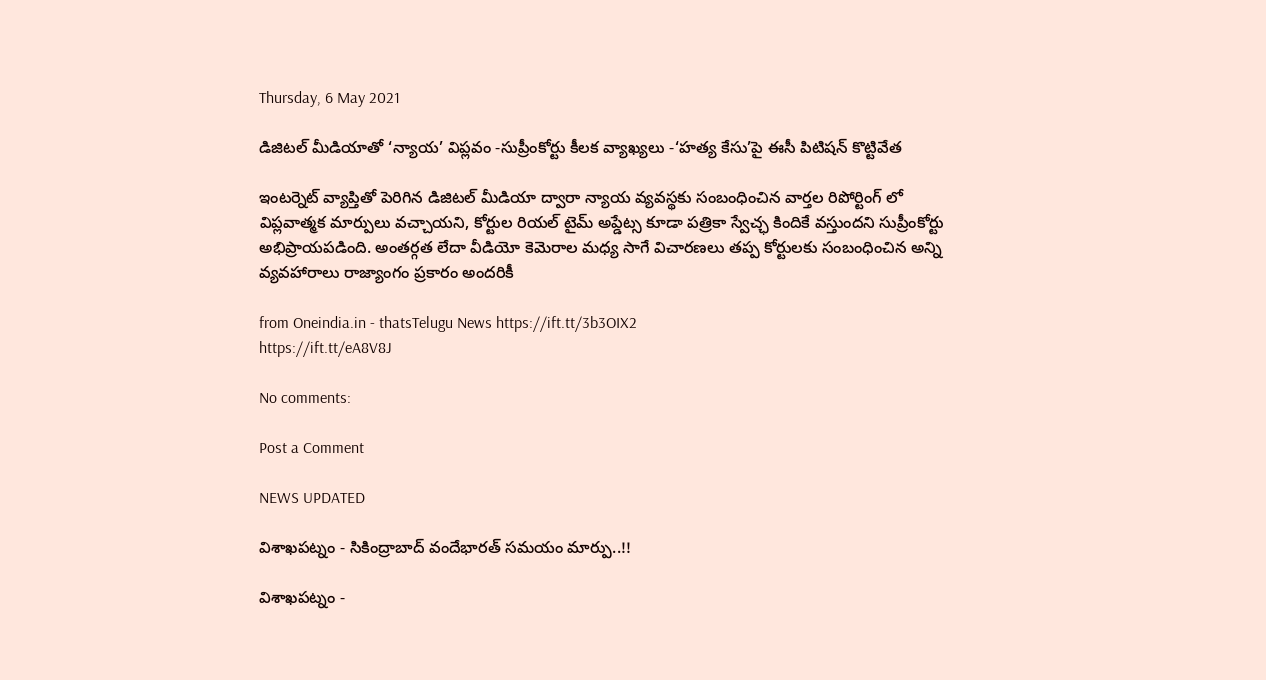Thursday, 6 May 2021

డిజిటల్ మీడియాతో ‘న్యాయ’ విప్లవం -సుప్రీంకోర్టు కీలక వ్యాఖ్యలు -‘హత్య కేసు’పై ఈసీ పిటిషన్ కొట్టివేత

ఇంటర్నెట్ వ్యాప్తితో పెరిగిన డిజిటల్ మీడియా ద్వారా న్యాయ వ్యవస్థకు సంబంధించిన వార్తల రిపోర్టింగ్ లో విప్లవాత్మక మార్పులు వచ్చాయని, కోర్టుల రియల్ టైమ్ అప్డేట్స కూడా పత్రికా స్వేచ్ఛ కిందికే వస్తుందని సుప్రీంకోర్టు అభిప్రాయపడింది. అంతర్గత లేదా వీడియో కెమెరాల మధ్య సాగే విచారణలు తప్ప కోర్టులకు సంబంధించిన అన్ని వ్యవహారాలు రాజ్యాంగం ప్రకారం అందరికీ

from Oneindia.in - thatsTelugu News https://ift.tt/3b3OIX2
https://ift.tt/eA8V8J

No comments:

Post a Comment

NEWS UPDATED

విశాఖపట్నం - సికింద్రాబాద్ వందేభారత్ సమయం మార్పు..!!

విశాఖపట్నం -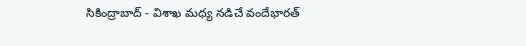సికింద్రాబాద్ - విశాఖ మధ్య నడిచే వందేభారత్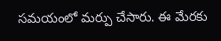సమయంలో మర్పు చేసారు. ఈ మేరకు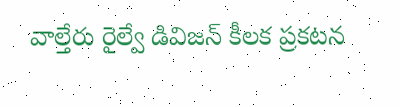వాల్తేరు రైల్వే డివిజన్ కీలక ప్రకటన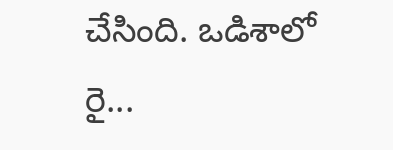చేసింది. ఒడిశాలో రై...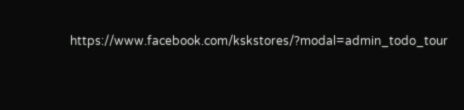https://www.facebook.com/kskstores/?modal=admin_todo_tour